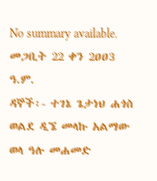No summary available.
መጋቢት 22 ቀን 2ዐዐ3 ዓ.ም.
ዳኞች፡- ተገኔ ጌታነህ ሐጎስ ወልደ ዲኜ መላኩ አልማው ወላ ዓሉ መሐመድ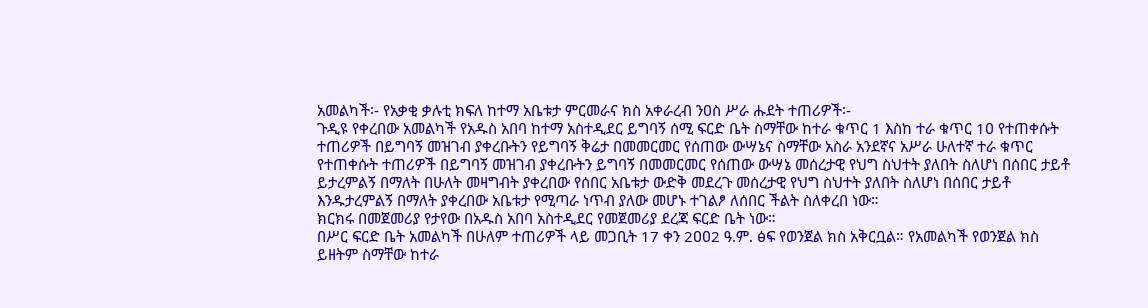አመልካች፡- የአቃቂ ቃሉቲ ክፍለ ከተማ አቤቱታ ምርመራና ክስ አቀራረብ ንዐስ ሥራ ሑደት ተጠሪዎች፡-
ጉዲዩ የቀረበው አመልካች የአዱስ አበባ ከተማ አስተዲደር ይግባኝ ሰሚ ፍርድ ቤት ስማቸው ከተራ ቁጥር 1 እስከ ተራ ቁጥር 1ዐ የተጠቀሱት ተጠሪዎች በይግባኝ መዝገብ ያቀረቡትን የይግባኝ ቅሬታ በመመርመር የሰጠው ውሣኔና ስማቸው አስራ አንደኛና አሥራ ሁለተኛ ተራ ቁጥር የተጠቀሱት ተጠሪዎች በይግባኝ መዝገብ ያቀረቡትን ይግባኝ በመመርመር የሰጠው ውሣኔ መሰረታዊ የህግ ስህተት ያለበት ስለሆነ በሰበር ታይቶ ይታረምልኝ በማለት በሁለት መዛግብት ያቀረበው የሰበር አቤቱታ ውድቅ መደረጉ መሰረታዊ የህግ ስህተት ያለበት ስለሆነ በሰበር ታይቶ እንዱታረምልኝ በማለት ያቀረበው አቤቱታ የሚጣራ ነጥብ ያለው መሆኑ ተገልፆ ለሰበር ችልት ስለቀረበ ነው።
ክርክሩ በመጀመሪያ የታየው በአዱስ አበባ አስተዲደር የመጀመሪያ ደረጃ ፍርድ ቤት ነው።
በሥር ፍርድ ቤት አመልካች በሁለም ተጠሪዎች ላይ መጋቢት 17 ቀን 2ዐዐ2 ዓ.ም. ፅፍ የወንጀል ክስ አቅርቧል። የአመልካች የወንጀል ክስ ይዘትም ስማቸው ከተራ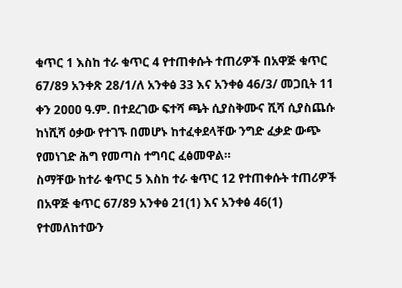ቁጥር 1 እስከ ተራ ቁጥር 4 የተጠቀሱት ተጠሪዎች በአዋጅ ቁጥር 67/89 አንቀጽ 28/1/ለ አንቀፅ 33 እና አንቀፅ 46/3/ መጋቢት 11 ቀን 2ዐዐዐ ዓ.ም. በተደረገው ፍተሻ ጫት ሲያስቅሙና ሺሻ ሲያስጨሱ ከነሺሻ ዕቃው የተገኙ በመሆኑ ከተፈቀደላቸው ንግድ ፈቃድ ውጭ የመነገድ ሕግ የመጣስ ተግባር ፈፅመዋል።
ስማቸው ከተራ ቁጥር 5 እስከ ተራ ቁጥር 12 የተጠቀሱት ተጠሪዎች በአዋጅ ቁጥር 67/89 አንቀፅ 21(1) እና አንቀፅ 46(1) የተመለከተውን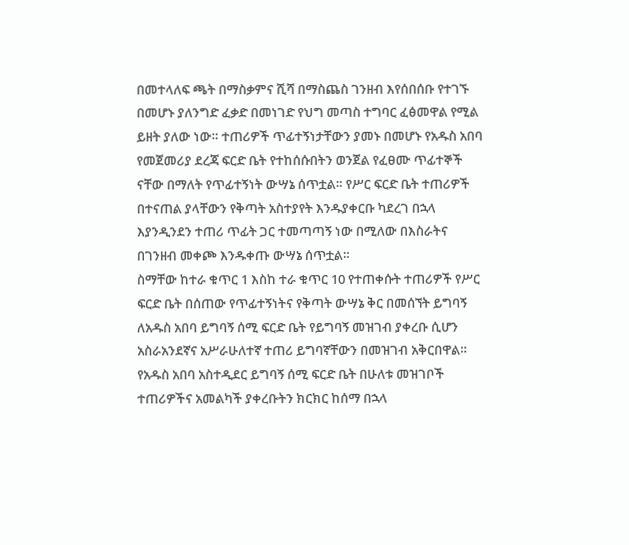በመተላለፍ ጫት በማስቃምና ሺሻ በማስጨስ ገንዘብ እየሰበሰቡ የተገኙ በመሆኑ ያለንግድ ፈቃድ በመነገድ የህግ መጣስ ተግባር ፈፅመዋል የሚል ይዘት ያለው ነው። ተጠሪዎች ጥፊተኝነታቸውን ያመኑ በመሆኑ የአዱስ አበባ የመጀመሪያ ደረጃ ፍርድ ቤት የተከሰሱበትን ወንጀል የፈፀሙ ጥፊተኞች ናቸው በማለት የጥፊተኝነት ውሣኔ ሰጥቷል። የሥር ፍርድ ቤት ተጠሪዎች በተናጠል ያላቸውን የቅጣት አስተያየት እንዱያቀርቡ ካደረገ በኋላ እያንዲንደን ተጠሪ ጥፊት ጋር ተመጣጣኝ ነው በሚለው በእስራትና በገንዘብ መቀጮ እንዱቀጡ ውሣኔ ሰጥቷል።
ስማቸው ከተራ ቁጥር 1 እስከ ተራ ቁጥር 10 የተጠቀሱት ተጠሪዎች የሥር ፍርድ ቤት በሰጠው የጥፊተኝነትና የቅጣት ውሣኔ ቅር በመሰኘት ይግባኝ ለአዱስ አበባ ይግባኝ ሰሚ ፍርድ ቤት የይግባኝ መዝገብ ያቀረቡ ሲሆን አስራአንደኛና አሥራሁለተኛ ተጠሪ ይግባኛቸውን በመዝገብ አቅርበዋል። የአዱስ አበባ አስተዲደር ይግባኝ ሰሚ ፍርድ ቤት በሁለቱ መዝገቦች ተጠሪዎችና አመልካች ያቀረቡትን ክርክር ከሰማ በኋላ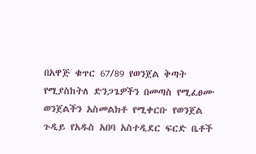በአዋጅ ቁጥር 67/89 የወንጀል ቅጣት የሚያስከትለ ድንጋጌዎችን በመጣስ የሚፈፀሙ ወንጀልችን አስመልክቶ የሚቀርቡ የወንጀል ጉዲይ የአዱስ አበባ አስተዲደር ፍርድ ቤቶች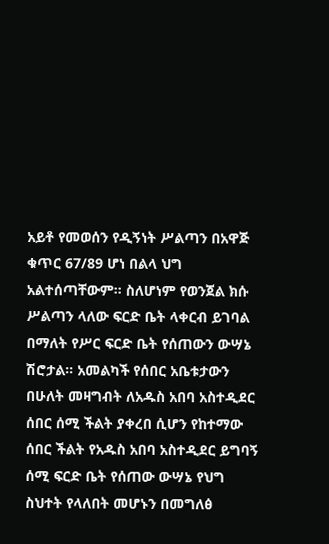አይቶ የመወሰን የዲኝነት ሥልጣን በአዋጅ ቁጥር 67/89 ሆነ በልላ ህግ አልተሰጣቸውም። ስለሆነም የወንጀል ክሱ ሥልጣን ላለው ፍርድ ቤት ላቀርብ ይገባል በማለት የሥር ፍርድ ቤት የሰጠውን ውሣኔ ሽሮታል። አመልካች የሰበር አቤቱታውን በሁለት መዛግብት ለአዱስ አበባ አስተዲደር ሰበር ሰሚ ችልት ያቀረበ ሲሆን የከተማው ሰበር ችልት የአዱስ አበባ አስተዲደር ይግባኝ ሰሚ ፍርድ ቤት የሰጠው ውሣኔ የህግ ስህተት የላለበት መሆኑን በመግለፅ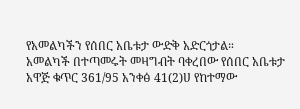የአመልካችን የሰበር አቤቱታ ውድቅ አድርጎታል።
አመልካች በተጣመሩት መዛግብት ባቀረበው የሰበር አቤቱታ አዋጅ ቁጥር 361/95 አንቀፅ 41(2)ሀ የከተማው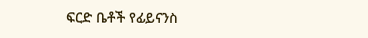ፍርድ ቤቶች የፊይናንስ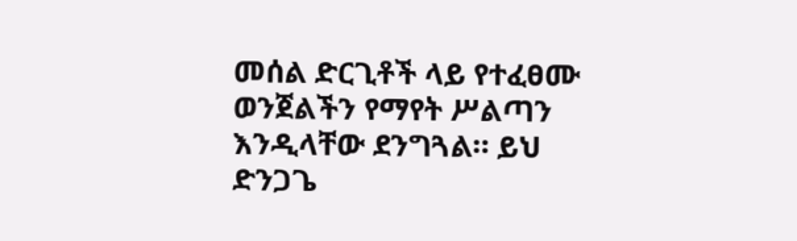መሰል ድርጊቶች ላይ የተፈፀሙ ወንጀልችን የማየት ሥልጣን እንዲላቸው ደንግጓል። ይህ ድንጋጌ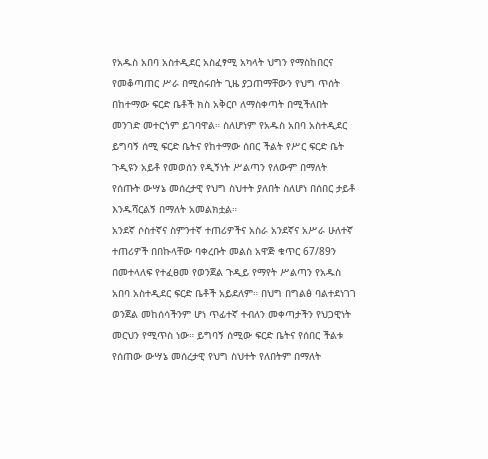የአዱስ አበባ አስተዲደር አስፈፃሚ አካላት ህግን የማስከበርና የመቆጣጠር ሥራ በሚሰሩበት ጊዜ ያጋጠማቸውን የህግ ጥሰት በከተማው ፍርድ ቤቶች ክስ አቅርቦ ለማስቀጣት በሚችለበት መንገድ መተርጎም ይገባዋል። ስለሆነም የአዱስ አበባ አስተዲደር ይግባኝ ሰሚ ፍርድ ቤትና የከተማው ሰበር ችልት የሥር ፍርድ ቤት ጉዲዩን አይቶ የመወሰን የዲኝነት ሥልጣን የለውም በማለት የሰጡት ውሣኔ መሰረታዊ የህግ ስህተት ያለበት ስለሆነ በሰበር ታይቶ እንዱሻርልኝ በማለት አመልክቷል።
አንደኛ ሶስተኛና ስምንተኛ ተጠሪዎችና አስራ አንደኛና አሥራ ሁለተኛ ተጠሪዎች በበኩላቸው ባቀረቡት መልስ አዋጅ ቁጥር 67/89ን በመተላለፍ የተፈፀመ የወንጀል ጉዲይ የማየት ሥልጣን የአዱስ አበባ አስተዲደር ፍርድ ቤቶች አይደለም። በህግ በግልፅ ባልተደነገገ ወንጀል መከሰሳችንም ሆነ ጥፊተኛ ተብለን መቀጣታችን የህጋዊነት መርህን የሚጥስ ነው። ይግባኝ ሰሚው ፍርድ ቤትና የሰበር ችልቱ የሰጠው ውሣኔ መሰረታዊ የህግ ስህተት የለበትም በማለት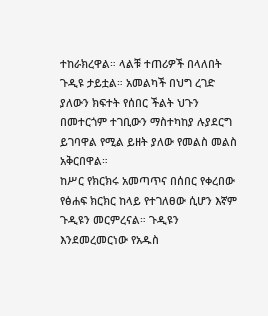ተከራክረዋል። ላልቹ ተጠሪዎች በላለበት ጉዲዩ ታይቷል። አመልካች በህግ ረገድ ያለውን ክፍተት የሰበር ችልት ህጉን በመተርጎም ተገቢውን ማስተካከያ ሉያደርግ ይገባዋል የሚል ይዘት ያለው የመልስ መልስ አቅርበዋል።
ከሥር የክርክሩ አመጣጥና በሰበር የቀረበው የፅሐፍ ክርክር ከላይ የተገለፀው ሲሆን እኛም ጉዲዩን መርምረናል። ጉዲዩን እንደመረመርነው የአዱስ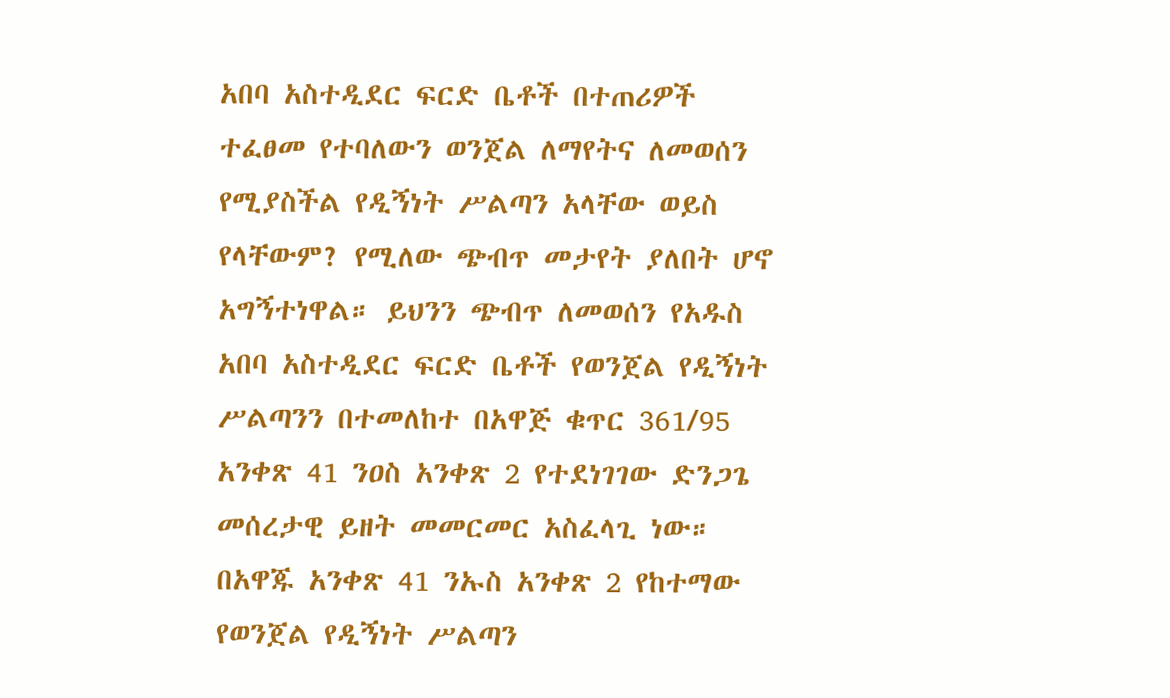አበባ አስተዲደር ፍርድ ቤቶች በተጠሪዎች ተፈፀመ የተባለውን ወንጀል ለማየትና ለመወሰን የሚያስችል የዲኝነት ሥልጣን አላቸው ወይስ የላቸውም? የሚለው ጭብጥ መታየት ያለበት ሆኖ አግኝተነዋል። ይህንን ጭብጥ ለመወሰን የአዱስ አበባ አስተዲደር ፍርድ ቤቶች የወንጀል የዲኝነት ሥልጣንን በተመለከተ በአዋጅ ቁጥር 361/95 አንቀጽ 41 ንዐስ አንቀጽ 2 የተደነገገው ድንጋጌ መሰረታዊ ይዘት መመርመር አስፈላጊ ነው።
በአዋጁ አንቀጽ 41 ንኡስ አንቀጽ 2 የከተማው የወንጀል የዲኝነት ሥልጣን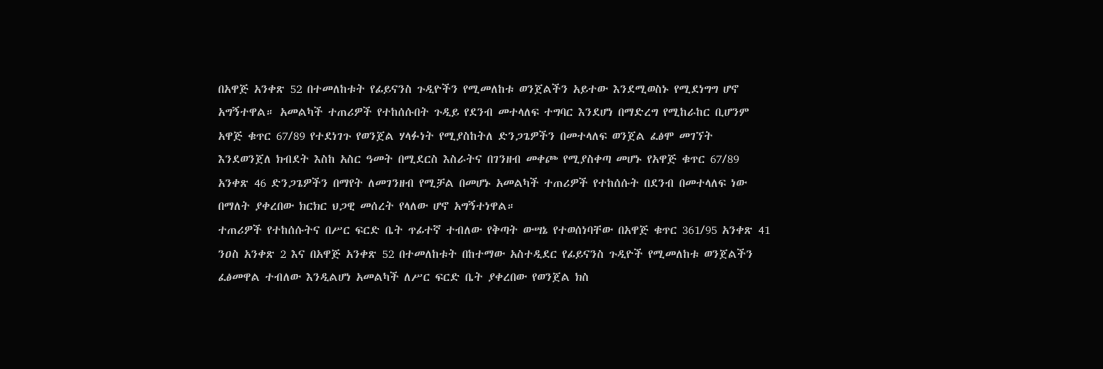በአዋጅ አንቀጽ 52 በተመለከቱት የፊይናንስ ጉዲዮችን የሚመለከቱ ወንጀልችን አይተው እንደሚወስኑ የሚደነግግ ሆኖ አግኝተዋል። አመልካች ተጠሪዎች የተከሰሱበት ጉዲይ የደንብ መተላለፍ ተግባር እንደሆነ በማድረግ የሚከራከር ቢሆንም አዋጅ ቁጥር 67/89 የተደነገጉ የወንጀል ሃላፉነት የሚያስከትለ ድንጋጌዎችን በመተላለፍ ወንጀል ፈፅሞ መገኘት እንደወንጀለ ክብደት እስከ አስር ዓመት በሚደርስ እስራትና በገንዘብ መቀጮ የሚያስቀጣ መሆኑ የአዋጅ ቁጥር 67/89 አንቀጽ 46 ድንጋጌዎችን በማየት ለመገንዘብ የሚቻል በመሆኑ አመልካች ተጠሪዎች የተከሰሱት በደንብ በመተላለፍ ነው በማለት ያቀረበው ክርክር ህጋዊ መሰረት የላለው ሆኖ አግኝተነዋል።
ተጠሪዎች የተከሰሱትና በሥር ፍርድ ቤት ጥፊተኛ ተብለው የቅጣት ውሣኔ የተወሰነባቸው በአዋጅ ቁጥር 361/95 አንቀጽ 41 ንዐስ አንቀጽ 2 እና በአዋጅ አንቀጽ 52 በተመለከቱት በከተማው አስተዲደር የፊይናንስ ጉዲዮች የሚመለከቱ ወንጀልችን ፈፅመዋል ተብለው እንዲልሆነ አመልካች ለሥር ፍርድ ቤት ያቀረበው የወንጀል ክስ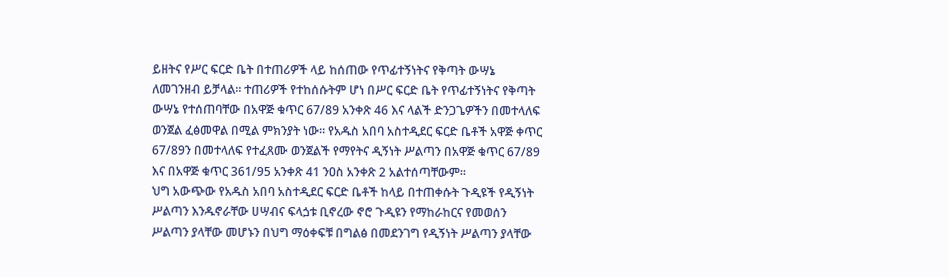ይዘትና የሥር ፍርድ ቤት በተጠሪዎች ላይ ከሰጠው የጥፊተኝነትና የቅጣት ውሣኔ ለመገንዘብ ይቻላል። ተጠሪዎች የተከሰሱትም ሆነ በሥር ፍርድ ቤት የጥፊተኝነትና የቅጣት ውሣኔ የተሰጠባቸው በአዋጅ ቁጥር 67/89 አንቀጽ 46 እና ላልች ድንጋጌዎችን በመተላለፍ ወንጀል ፈፅመዋል በሚል ምክንያት ነው። የአዱስ አበባ አስተዲደር ፍርድ ቤቶች አዋጅ ቀጥር 67/89ን በመተላለፍ የተፈጸሙ ወንጀልች የማየትና ዲኝነት ሥልጣን በአዋጅ ቁጥር 67/89 እና በአዋጅ ቁጥር 361/95 አንቀጽ 41 ንዐስ አንቀጽ 2 አልተሰጣቸውም።
ህግ አውጭው የአዱስ አበባ አስተዲደር ፍርድ ቤቶች ከላይ በተጠቀሱት ጉዲዩች የዲኝነት ሥልጣን እንዱኖራቸው ሀሣብና ፍላጏቱ ቢኖረው ኖሮ ጉዲዩን የማከራከርና የመወሰን ሥልጣን ያላቸው መሆኑን በህግ ማዕቀፍቹ በግልፅ በመደንገግ የዲኝነት ሥልጣን ያላቸው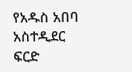የአዱስ አበባ አስተዲደር ፍርድ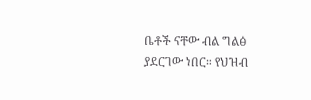ቤቶች ናቸው ብል ግልፅ ያደርገው ነበር። የህዝብ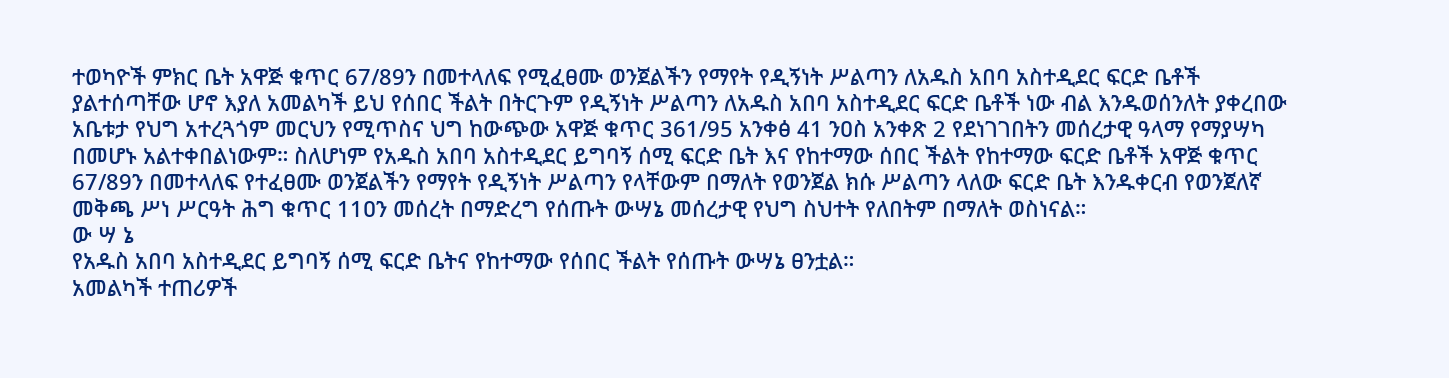ተወካዮች ምክር ቤት አዋጅ ቁጥር 67/89ን በመተላለፍ የሚፈፀሙ ወንጀልችን የማየት የዲኝነት ሥልጣን ለአዱስ አበባ አስተዲደር ፍርድ ቤቶች ያልተሰጣቸው ሆኖ እያለ አመልካች ይህ የሰበር ችልት በትርጉም የዲኝነት ሥልጣን ለአዱስ አበባ አስተዲደር ፍርድ ቤቶች ነው ብል እንዱወሰንለት ያቀረበው አቤቱታ የህግ አተረጓጎም መርህን የሚጥስና ህግ ከውጭው አዋጅ ቁጥር 361/95 አንቀፅ 41 ንዐስ አንቀጽ 2 የደነገገበትን መሰረታዊ ዓላማ የማያሣካ በመሆኑ አልተቀበልነውም። ስለሆነም የአዱስ አበባ አስተዲደር ይግባኝ ሰሚ ፍርድ ቤት እና የከተማው ሰበር ችልት የከተማው ፍርድ ቤቶች አዋጅ ቁጥር 67/89ን በመተላለፍ የተፈፀሙ ወንጀልችን የማየት የዲኝነት ሥልጣን የላቸውም በማለት የወንጀል ክሱ ሥልጣን ላለው ፍርድ ቤት እንዱቀርብ የወንጀለኛ መቅጫ ሥነ ሥርዓት ሕግ ቁጥር 11ዐን መሰረት በማድረግ የሰጡት ውሣኔ መሰረታዊ የህግ ስህተት የለበትም በማለት ወስነናል።
ው ሣ ኔ
የአዱስ አበባ አስተዲደር ይግባኝ ሰሚ ፍርድ ቤትና የከተማው የሰበር ችልት የሰጡት ውሣኔ ፀንቷል።
አመልካች ተጠሪዎች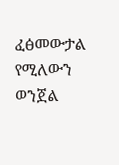ፈፅመውታል የሚለውን ወንጀል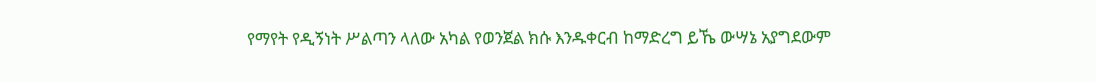የማየት የዲኝነት ሥልጣን ላለው አካል የወንጀል ክሱ እንዱቀርብ ከማድረግ ይኼ ውሣኔ አያግደውም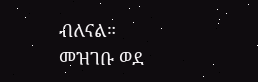ብለናል።
መዝገቡ ወደ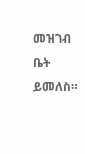መዝገብ ቤት ይመለስ።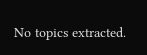No topics extracted.